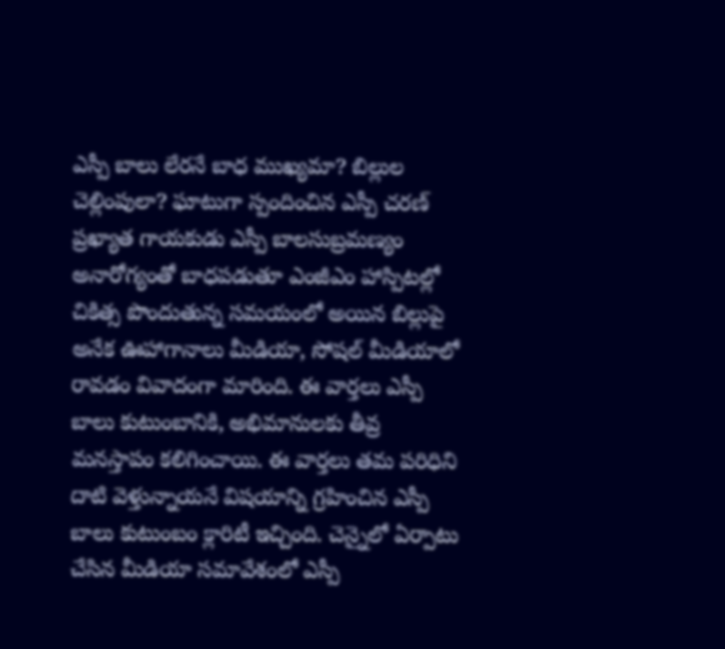ఎస్పీ బాలు లేరనే బాధ ముఖ్యమా? బిల్లుల చెల్లింపులా? ఘాటుగా స్పందించిన ఎస్పీ చరణ్
ప్రఖ్యాత గాయకుడు ఎస్పీ బాలసుబ్రమణ్యం అనారోగ్యంతో బాధపడుతూ ఎంజీఎం హాస్పిటల్లో చికిత్స పొందుతున్న సమయంలో అయిన బిల్లుపై అనేక ఊహాగానాలు మీడియా, సోషల్ మీడియాలో రావడం వివాదంగా మారింది. ఈ వార్తలు ఎస్పీ బాలు కుటుంబానికి, అభిమానులకు తీవ్ర మనస్తాపం కలిగించాయి. ఈ వార్తలు తమ పరిధిని దాటి వెళ్తున్నాయనే విషయాన్ని గ్రహించిన ఎస్పీ బాలు కుటుంబం క్లారిటీ ఇచ్చింది. చెన్నైలో ఏర్పాటు చేసిన మీడియా సమావేశంలో ఎస్పీ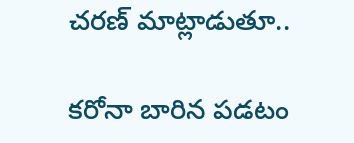చరణ్ మాట్లాడుతూ..

కరోనా బారిన పడటం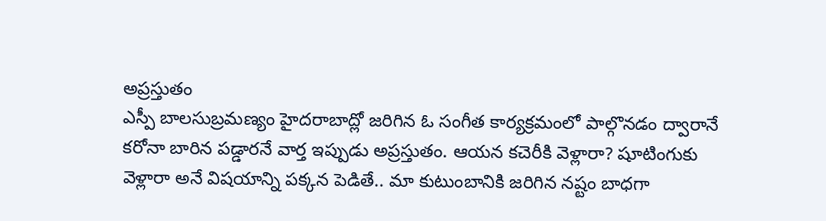అప్రస్తుతం
ఎస్పీ బాలసుబ్రమణ్యం హైదరాబాద్లో జరిగిన ఓ సంగీత కార్యక్రమంలో పాల్గొనడం ద్వారానే కరోనా బారిన పడ్డారనే వార్త ఇప్పుడు అప్రస్తుతం. ఆయన కచెరీకి వెళ్లారా? షూటింగుకు వెళ్లారా అనే విషయాన్ని పక్కన పెడితే.. మా కుటుంబానికి జరిగిన నష్టం బాధగా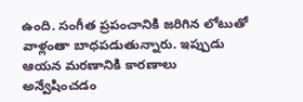ఉంది. సంగీత ప్రపంచానికి జరిగిన లోటుతో వాళ్లంతా బాధపడుతున్నారు. ఇప్పుడు ఆయన మరణానికి కారణాలు అన్వేషించడం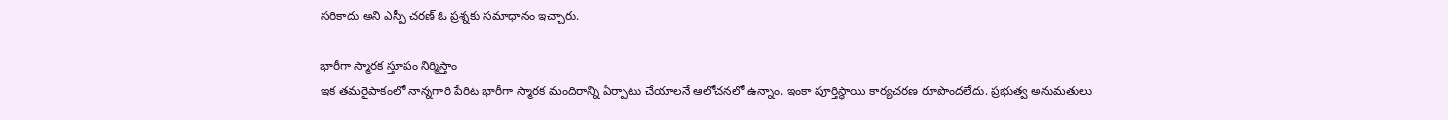సరికాదు అని ఎస్పీ చరణ్ ఓ ప్రశ్నకు సమాధానం ఇచ్చారు.

భారీగా స్మారక స్తూపం నిర్మిస్తాం
ఇక తమరైపాకంలో నాన్నగారి పేరిట భారీగా స్మారక మందిరాన్ని ఏర్పాటు చేయాలనే ఆలోచనలో ఉన్నాం. ఇంకా పూర్తిస్థాయి కార్యచరణ రూపొందలేదు. ప్రభుత్వ అనుమతులు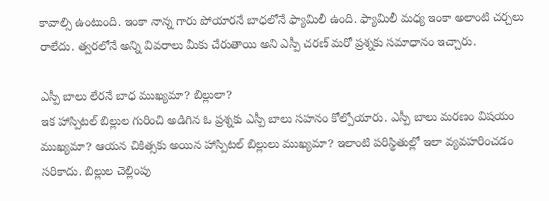కావాల్సి ఉంటుంది. ఇంకా నాన్న గారు పోయారనే బాధలోనే ఫ్యామిలీ ఉంది. ఫ్యామిలీ మధ్య ఇంకా అలాంటి చర్చలు రాలేదు. త్వరలోనే అన్ని వివరాలు మీకు చేరుతాయి అని ఎస్పీ చరణ్ మరో ప్రశ్నకు సమాధానం ఇచ్చారు.

ఎస్పీ బాలు లేరనే బాధ ముఖ్యమా? బిల్లులా?
ఇక హాస్పిటల్ బిల్లుల గురించి అడిగిన ఓ ప్రశ్నకు ఎస్పీ బాలు సహనం కోల్పోయారు. ఎస్పీ బాలు మరణం విషయం ముఖ్యమా? ఆయన చికిత్సకు అయిన హాస్పిటల్ బిల్లులు ముఖ్యమా? ఇలాంటి పరిస్థితుల్లో ఇలా వ్యవహరించడం సరికాదు. బిల్లుల చెల్లింపు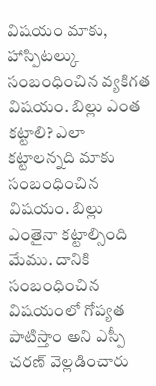విషయం మాకు, హాస్పిటల్కు సంబంధించిన వ్యకిగత విషయం. బిల్లు ఎంత కట్టాలి? ఎలా కట్టాలన్నది మాకు సంబంధించిన విషయం. బిల్లు ఎంతైనా కట్టాల్సింది మేము. దానికి సంబంధించిన విషయంలో గోప్యత పాటిస్తాం అని ఎస్పీ చరణ్ వెల్లడించారు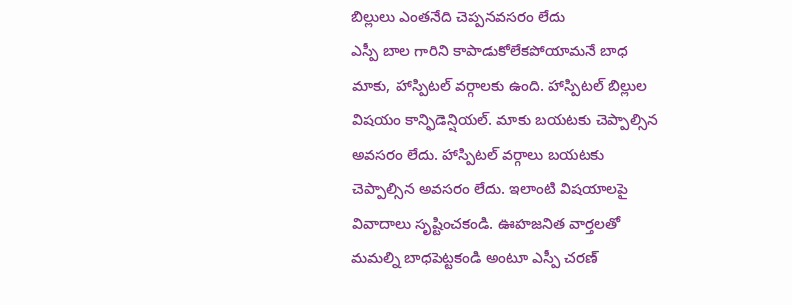బిల్లులు ఎంతనేది చెప్పనవసరం లేదు
ఎస్పీ బాల గారిని కాపాడుకోలేకపోయామనే బాధ మాకు, హాస్పిటల్ వర్గాలకు ఉంది. హాస్పిటల్ బిల్లుల విషయం కాన్ఫిడెన్షియల్. మాకు బయటకు చెప్పాల్సిన అవసరం లేదు. హాస్పిటల్ వర్గాలు బయటకు చెప్పాల్సిన అవసరం లేదు. ఇలాంటి విషయాలపై వివాదాలు సృష్టించకండి. ఊహజనిత వార్తలతో మమల్ని బాధపెట్టకండి అంటూ ఎస్పీ చరణ్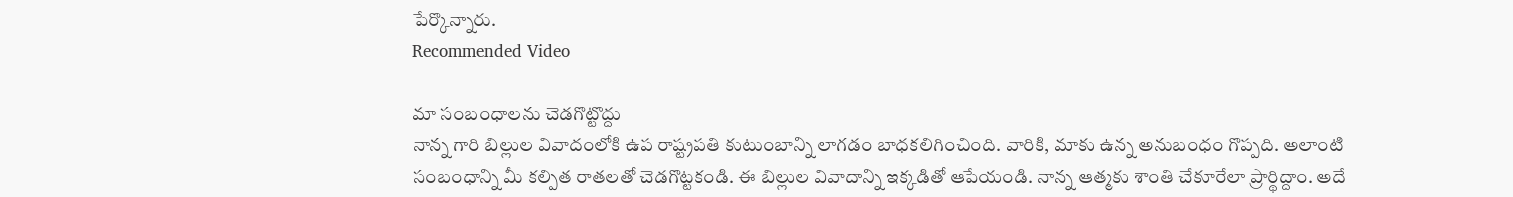పేర్కొన్నారు.
Recommended Video

మా సంబంధాలను చెడగొట్టొద్దు
నాన్న గారి బిల్లుల వివాదంలోకి ఉప రాష్ట్రపతి కుటుంబాన్ని లాగడం బాధకలిగించింది. వారికి, మాకు ఉన్న అనుబంధం గొప్పది. అలాంటి సంబంధాన్ని మీ కల్పిత రాతలతో చెడగొట్టకండి. ఈ బిల్లుల వివాదాన్ని ఇక్కడితో ఆపేయండి. నాన్న ఆత్మకు శాంతి చేకూరేలా ప్రార్థిద్దాం. అదే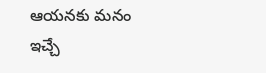ఆయనకు మనం ఇచ్చే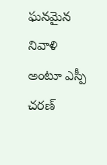ఘనమైన నివాళి అంటూ ఎస్పీ చరణ్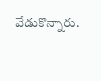వేడుకొన్నారు.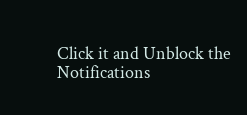Click it and Unblock the Notifications